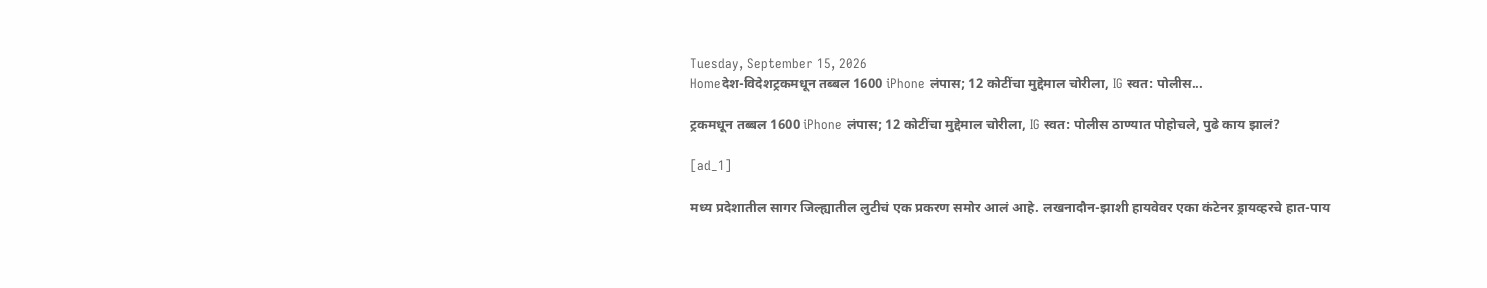Tuesday, September 15, 2026
Homeदेश-विदेशट्रकमधून तब्बल 1600 iPhone लंपास; 12 कोटींचा मुद्देमाल चोरीला, IG स्वत: पोलीस...

ट्रकमधून तब्बल 1600 iPhone लंपास; 12 कोटींचा मुद्देमाल चोरीला, IG स्वत: पोलीस ठाण्यात पोहोचले, पुढे काय झालं?

[ad_1]

मध्य प्रदेशातील सागर जिल्ह्यातील लुटीचं एक प्रकरण समोर आलं आहे. लखनादौन-झाशी हायवेवर एका कंटेनर ड्रायव्हरचे हात-पाय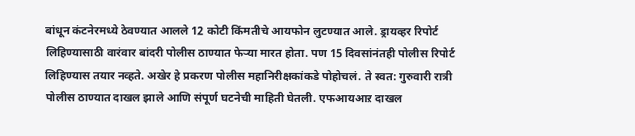बांधून कंटनेरमध्ये ठेवण्यात आलले 12 कोटी किंमतीचे आयफोन लुटण्यात आले. ड्रायव्हर रिपोर्ट लिहिण्यासाठी वारंवार बांदरी पोलीस ठाण्यात फेऱ्या मारत होता. पण 15 दिवसांनंतही पोलीस रिपोर्ट लिहिण्यास तयार नव्हते. अखेर हे प्रकरण पोलीस महानिरीक्षकांकडे पोहोचलं. ते स्वत: गुरुवारी रात्री पोलीस ठाण्यात दाखल झाले आणि संपूर्ण घटनेची माहिती घेतली. एफआयआऱ दाखल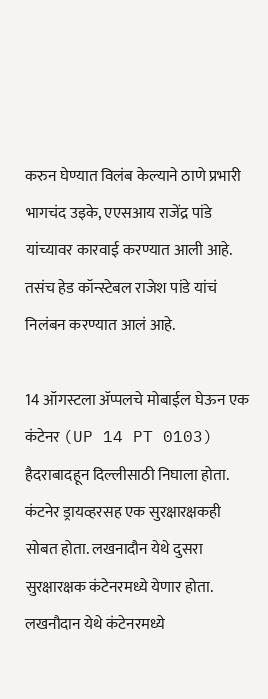करुन घेण्यात विलंब केल्याने ठाणे प्रभारी भागचंद उइके, एएसआय राजेंद्र पांडे यांच्यावर कारवाई करण्यात आली आहे. तसंच हेड कॉन्स्टेबल राजेश पांडे यांचं निलंबन करण्यात आलं आहे.

14 ऑगस्टला ॲप्पलचे मोबाईल घेऊन एक कंटेनर (UP 14 PT 0103) हैदराबादहून दिल्लीसाठी निघाला होता. कंटनेर ड्रायव्हरसह एक सुरक्षारक्षकही सोबत होता. लखनादौन येथे दुसरा सुरक्षारक्षक कंटेनरमध्ये येणार होता. लखनौदान येथे कंटेनरमध्ये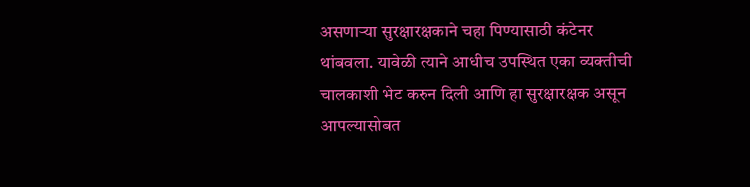असणाऱ्या सुरक्षारक्षकाने चहा पिण्यासाठी कंटेनर थांबवला. यावेळी त्याने आधीच उपस्थित एका व्यक्तीची चालकाशी भेट करुन दिली आणि हा सुरक्षारक्षक असून आपल्यासोबत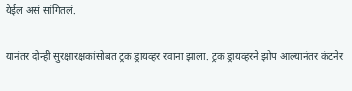येईल असं सांगितलं.

यानंतर दोन्ही सुरक्षारक्षकांसोबत ट्रक ड्रायव्हर रवाना झाला. ट्रक ड्रायव्हरने झोप आल्यानंतर कंटनेर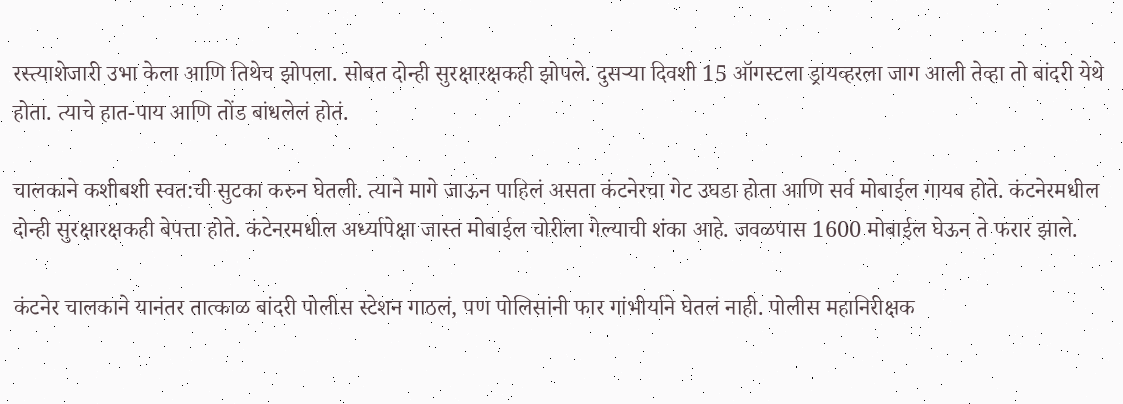रस्त्याशेजारी उभा केला आणि तिथेच झोपला. सोबत दोन्ही सुरक्षारक्षकही झोपले. दुसऱ्या दिवशी 15 ऑगस्टला ड्रायव्हरला जाग आली तेव्हा तो बांदरी येथे होता. त्याचे हात-पाय आणि तोंड बांधलेलं होतं.

चालकाने कशीबशी स्वत:ची सुटका करुन घेतली. त्याने मागे जाऊन पाहिलं असता कंटनेरचा गेट उघडा होता आणि सर्व मोबाईल गायब होते. कंटनेरमधील दोन्ही सुरक्षारक्षकही बेपत्ता होते. कंटेनरमधील अर्ध्यापेक्षा जास्त मोबाईल चोरीला गेल्याची शंका आहे. जवळपास 1600 मोबाईल घेऊन ते फरार झाले.

कंटनेर चालकाने यानंतर तात्काळ बांदरी पोलीस स्टेशन गाठलं, पण पोलिसांनी फार गांभीर्याने घेतलं नाही. पोलीस महानिरीक्षक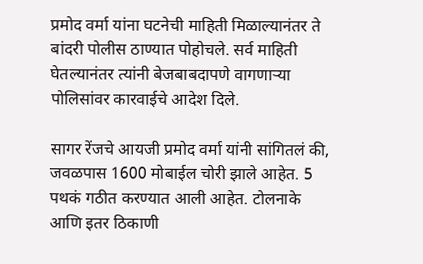प्रमोद वर्मा यांना घटनेची माहिती मिळाल्यानंतर ते बांदरी पोलीस ठाण्यात पोहोचले. सर्व माहिती घेतल्यानंतर त्यांनी बेजबाबदापणे वागणाऱ्या पोलिसांवर कारवाईचे आदेश दिले.

सागर रेंजचे आयजी प्रमोद वर्मा यांनी सांगितलं की, जवळपास 1600 मोबाईल चोरी झाले आहेत. 5 पथकं गठीत करण्यात आली आहेत. टोलनाके आणि इतर ठिकाणी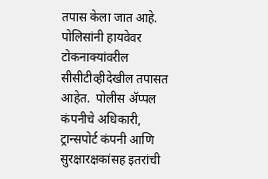तपास केला जात आहे. पोलिसांनी हायवेवर टोकनाक्यांवरील सीसीटीव्हीदेखील तपासत आहेत.  पोलीस ॲप्पल कंपनीचे अधिकारी, ट्रान्सपोर्ट कंपनी आणि सुरक्षारक्षकांसह इतरांची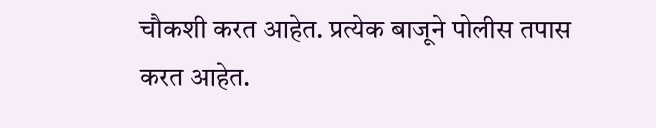चौकशी करत आहेत. प्रत्येक बाजूने पोलीस तपास करत आहेत.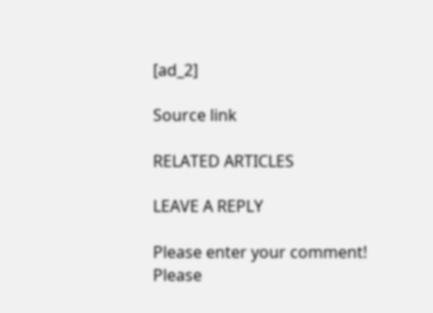[ad_2]

Source link

RELATED ARTICLES

LEAVE A REPLY

Please enter your comment!
Please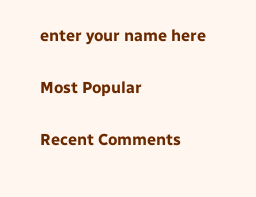enter your name here

Most Popular

Recent Comments